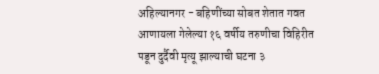अहिल्यानगर - बहिणींच्या सोबत शेतात गवत आणायला गेलेल्या १६ वर्षीय तरुणीचा विहिरीत पडून दुर्दैवी मृत्यू झाल्याची घटना ३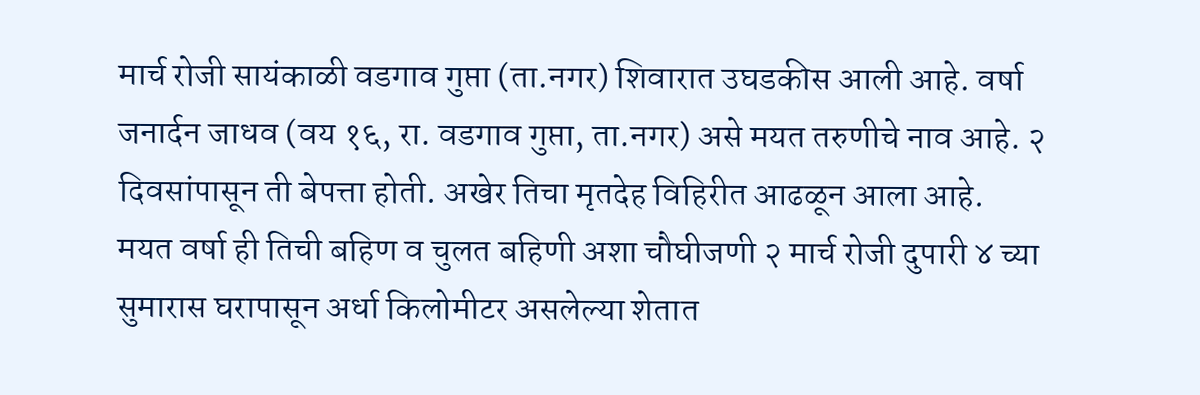मार्च रोजी सायंकाळी वडगाव गुप्ता (ता.नगर) शिवारात उघडकीस आली आहे. वर्षा जनार्दन जाधव (वय १६, रा. वडगाव गुप्ता, ता.नगर) असे मयत तरुणीचे नाव आहे. २ दिवसांपासून ती बेपत्ता होती. अखेर तिचा मृतदेह विहिरीत आढळून आला आहे.
मयत वर्षा ही तिची बहिण व चुलत बहिणी अशा चौघीजणी २ मार्च रोजी दुपारी ४ च्या सुमारास घरापासून अर्धा किलोमीटर असलेल्या शेतात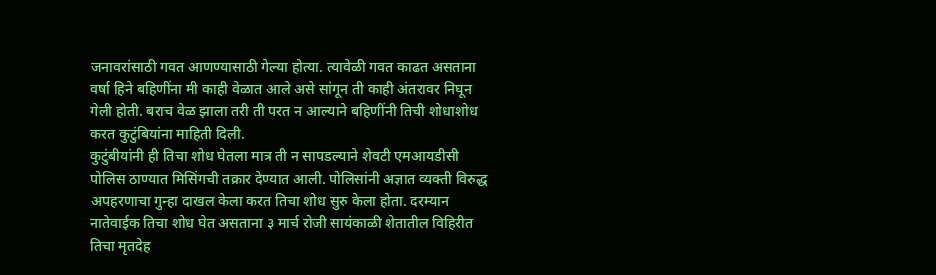जनावरांसाठी गवत आणण्यासाठी गेल्या होत्या. त्यावेळी गवत काढत असताना वर्षा हिने बहिणींना मी काही वेळात आले असे सांगून ती काही अंतरावर निघून गेली होती. बराच वेळ झाला तरी ती परत न आल्याने बहिणींनी तिची शोधाशोध करत कुटुंबियांना माहिती दिली.
कुटुंबीयांनी ही तिचा शोध घेतला मात्र ती न सापडल्याने शेवटी एमआयडीसी पोलिस ठाण्यात मिसिंगची तक्रार देण्यात आली. पोलिसांनी अज्ञात व्यक्ती विरुद्ध अपहरणाचा गुन्हा दाखल केला करत तिचा शोध सुरु केला होता. दरम्यान नातेवाईक तिचा शोध घेत असताना ३ मार्च रोजी सायंकाळी शेतातील विहिरीत तिचा मृतदेह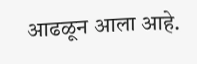आढळून आला आहे.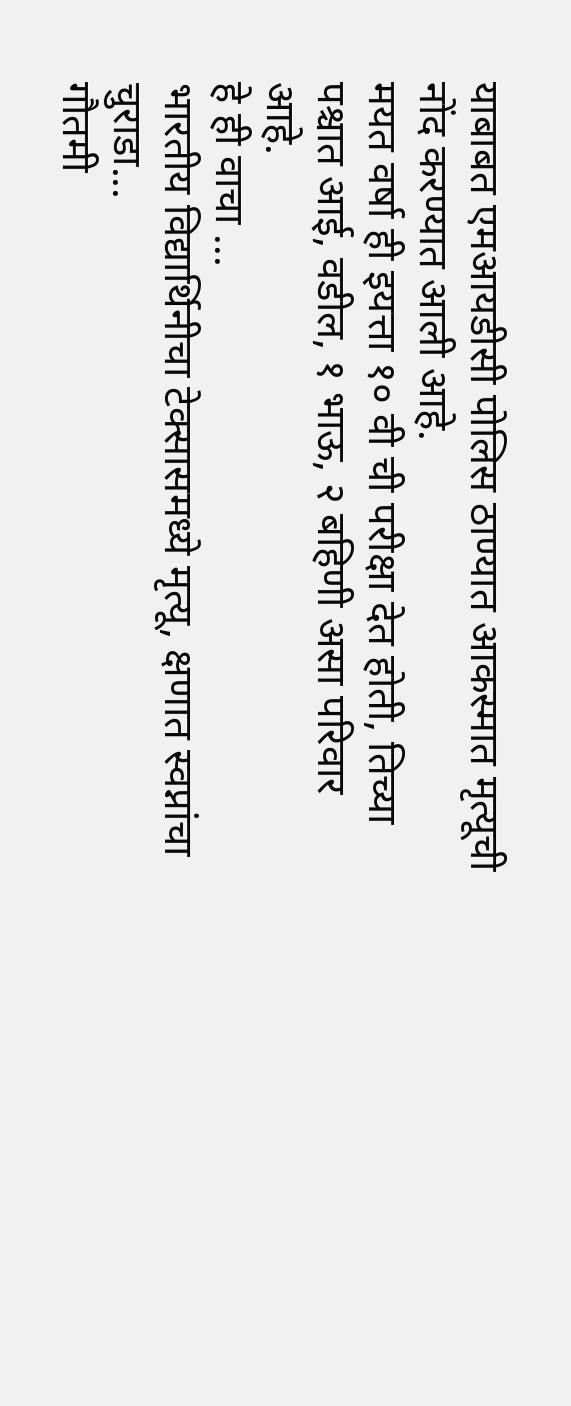याबाबत एमआयडीसी पोलिस ठाण्यात आकस्मात मृत्यूची नोंद करण्यात आली आहे.
मयत वर्षा ही इयत्ता १० वी ची परीक्षा देत होती, तिच्या पश्चात आई, वडील, १ भाऊ, २ बहिणी असा परिवार आहे.
हे ही वाचा ...
भारतीय विद्यार्थिनीचा टेक्सासमध्ये मृत्यू, क्षणात स्वप्नांचा चुराडा...
गौतमी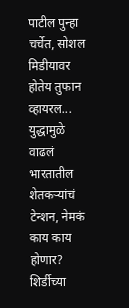पाटील पुन्हा चर्चेत, सोशल मिडीयावर होतेय तुफान व्हायरल...
युद्धामुळे वाढलं भारतातील शेतकऱ्यांचं टेन्शन, नेमकं काय काय होणार?
शिर्डीच्या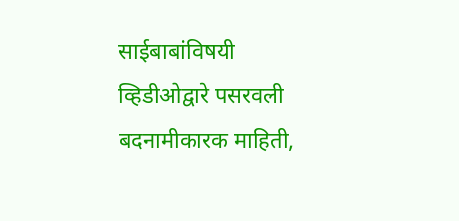साईबाबांविषयी व्हिडीओद्वारे पसरवली बदनामीकारक माहिती,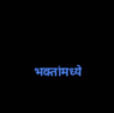भक्तांमध्ये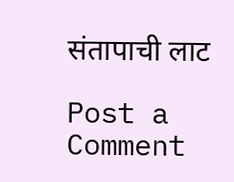संतापाची लाट

Post a Comment